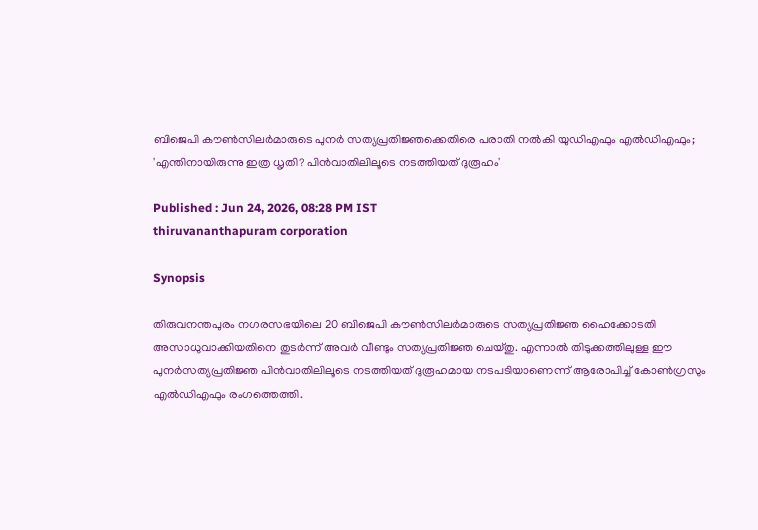ബിജെപി കൗൺസിലർമാരുടെ പുനർ സത്യപ്രതിജ്ഞക്കെതിരെ പരാതി നൽകി യുഡിഎഫും എൽഡിഎഫും; 'എന്തിനായിരുന്നു ഇത്ര ധൃതി? പിൻവാതിലിലൂടെ നടത്തിയത് ദുരൂഹം'

Published : Jun 24, 2026, 08:28 PM IST
thiruvananthapuram corporation

Synopsis

തിരുവനന്തപുരം നഗരസഭയിലെ 20 ബിജെപി കൗൺസിലർമാരുടെ സത്യപ്രതിജ്ഞ ഹൈക്കോടതി അസാധുവാക്കിയതിനെ തുടർന്ന് അവർ വീണ്ടും സത്യപ്രതിജ്ഞ ചെയ്തു. എന്നാൽ തിടുക്കത്തിലുള്ള ഈ പുനർസത്യപ്രതിജ്ഞ പിൻവാതിലിലൂടെ നടത്തിയത് ദുരൂഹമായ നടപടിയാണെന്ന് ആരോപിച്ച് കോൺഗ്രസും എൽഡിഎഫും രംഗത്തെത്തി.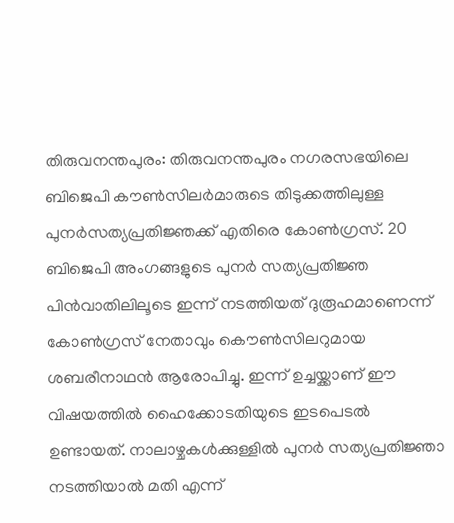തിരുവനന്തപുരം: തിരുവനന്തപുരം നഗരസഭയിലെ ബിജെപി കൗൺസിലർമാരുടെ തിടുക്കത്തിലുള്ള പുനർസത്യപ്രതിജ്ഞക്ക് എതിരെ കോൺഗ്രസ്. 20 ബിജെപി അംഗങ്ങളുടെ പുനർ സത്യപ്രതിജ്ഞ പിൻവാതിലിലൂടെ ഇന്ന് നടത്തിയത് ദുരൂഹമാണെന്ന് കോണ്‍ഗ്രസ് നേതാവും കൌണ്‍സിലറുമായ ശബരീനാഥൻ ആരോപിച്ചു. ഇന്ന് ഉച്ചയ്ക്കാണ് ഈ വിഷയത്തിൽ ഹൈക്കോടതിയുടെ ഇടപെടൽ ഉണ്ടായത്. നാലാഴ്ചകൾക്കുള്ളിൽ പുനർ സത്യപ്രതിജ്ഞാ നടത്തിയാൽ മതി എന്ന്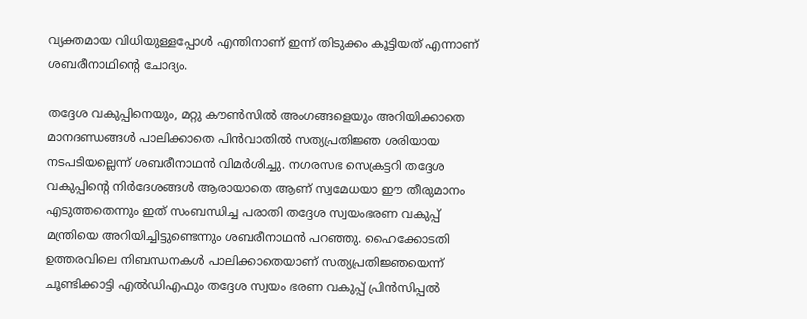വ്യക്തമായ വിധിയുള്ളപ്പോൾ എന്തിനാണ് ഇന്ന് തിടുക്കം കൂട്ടിയത് എന്നാണ് ശബരീനാഥിന്‍റെ ചോദ്യം.

തദ്ദേശ വകുപ്പിനെയും, മറ്റു കൗൺസിൽ അംഗങ്ങളെയും അറിയിക്കാതെ മാനദണ്ഡങ്ങൾ പാലിക്കാതെ പിൻവാതിൽ സത്യപ്രതിജ്ഞ ശരിയായ നടപടിയല്ലെന്ന് ശബരീനാഥൻ വിമർശിച്ചു. നഗരസഭ സെക്രട്ടറി തദ്ദേശ വകുപ്പിന്റെ നിർദേശങ്ങൾ ആരായാതെ ആണ് സ്വമേധയാ ഈ തീരുമാനം എടുത്തതെന്നും ഇത് സംബന്ധിച്ച പരാതി തദ്ദേശ സ്വയംഭരണ വകുപ്പ് മന്ത്രിയെ അറിയിച്ചിട്ടുണ്ടെന്നും ശബരീനാഥൻ പറഞ്ഞു. ഹൈക്കോടതി ഉത്തരവിലെ നിബന്ധനകൾ പാലിക്കാതെയാണ് സത്യപ്രതിജ്ഞയെന്ന് ചൂണ്ടിക്കാട്ടി എല്‍ഡിഎഫും തദ്ദേശ സ്വയം ഭരണ വകുപ്പ് പ്രിൻസിപ്പൽ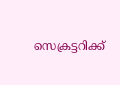സെക്രട്ടറിക്ക്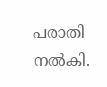പരാതി നൽകി.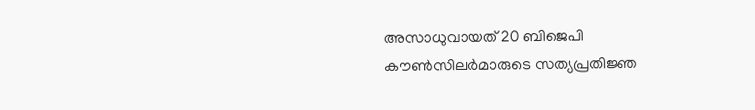അസാധുവായത് 20 ബിജെപി കൗൺസിലർമാരുടെ സത്യപ്രതിജ്ഞ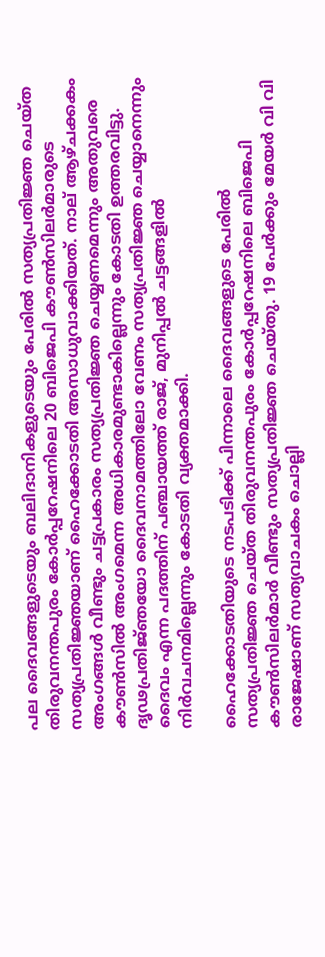പല ദൈവങ്ങളുടെയും ബലിദാനികളുടെയും പേരിൽ സത്യപ്രതിജ്ഞ ചെയ്ത തിരുവനന്തപുരം കോർപ്പറേഷനിലെ 20 ബിജെപി കൗൺസിലർമാരുടെ സത്യപ്രതിജ്ഞയാണ് ഹൈക്കോടതി അസാധുവാക്കിയത്. നാല് ആഴ്ചക്കകം അംഗങ്ങൾ വീണ്ടും ചട്ടപ്രകാരം സത്യപ്രതിജ്ഞ ചെയ്യണമെന്നും അതുവരെ കൗൺസിൽ അംഗമെന്ന അധികാരമുണ്ടാകില്ലെന്നും കോടതി ഉത്തരവിട്ടു. ദൃഢപ്രതിജ്‍ഞയോ ദൈവനാമത്തിലോ വേണം സത്യപ്രതിജ്ഞ ചെയ്യാനെന്നും ദൈവം എന്ന പദത്തിന് പഞ്ചായത്ത് രാജ്, മുനിപ്പൽ ചട്ടങ്ങളിൽ നിർവചനമില്ലെന്നും കോടതി വ്യക്തമാക്കി.

ഹൈക്കോടതിയുടെ നടപടിക്ക് പിന്നാലെ ദൈവങ്ങളുടെ പേരില്‍ സത്യപ്രതിജ്ഞ ചെയ്ത തിരുവനന്തപുരം കോർപ്പറേഷനിലെ ബിജെപി കൗണ്‍സിലര്‍മാര്‍ വീണ്ടും സത്യപ്രതിജ്ഞ ചെയ്തു. 19 പേർക്കും മേയർ വി വി രാജേഷാണ് സത്യവാചകം ചൊല്ലി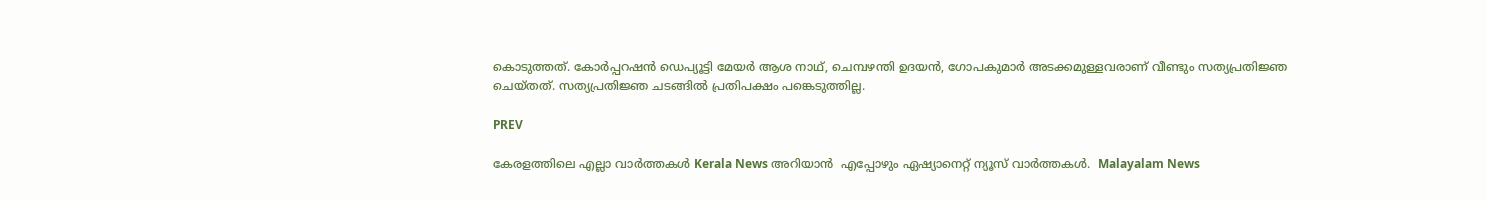കൊടുത്തത്. കോർപ്പറഷൻ ഡെപ്യൂട്ടി മേയർ ആശ നാഥ്, ചെമ്പഴന്തി ഉദയൻ, ഗോപകുമാർ അടക്കമുള്ളവരാണ് വീണ്ടും സത്യപ്രതിജ്ഞ ചെയ്തത്. സത്യപ്രതിജ്ഞ ചടങ്ങിൽ പ്രതിപക്ഷം പങ്കെടുത്തില്ല.

PREV

കേരളത്തിലെ എല്ലാ വാർത്തകൾ Kerala News അറിയാൻ  എപ്പോഴും ഏഷ്യാനെറ്റ് ന്യൂസ് വാർത്തകൾ.  Malayalam News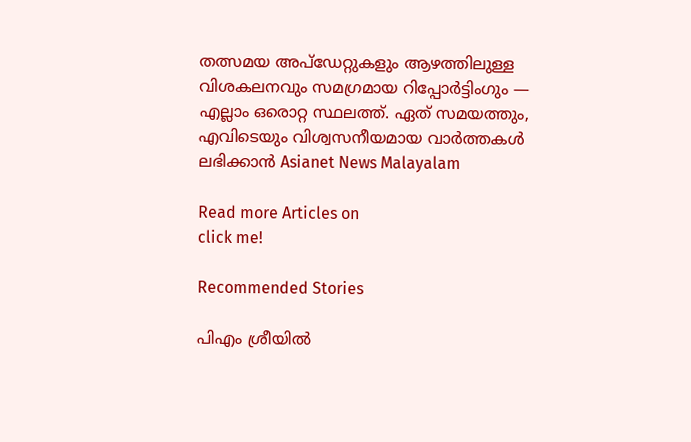തത്സമയ അപ്‌ഡേറ്റുകളും ആഴത്തിലുള്ള വിശകലനവും സമഗ്രമായ റിപ്പോർട്ടിംഗും — എല്ലാം ഒരൊറ്റ സ്ഥലത്ത്. ഏത് സമയത്തും, എവിടെയും വിശ്വസനീയമായ വാർത്തകൾ ലഭിക്കാൻ Asianet News Malayalam

Read more Articles on
click me!

Recommended Stories

പിഎം ശ്രീയില്‍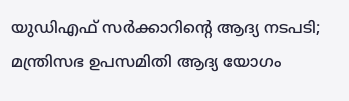യുഡിഎഫ് സര്‍ക്കാറിന്‍റെ ആദ്യ നടപടി; മന്ത്രിസഭ ഉപസമിതി ആദ്യ യോഗം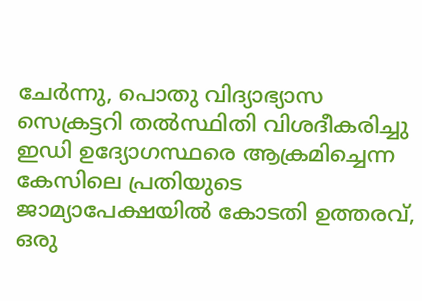ചേർന്നു, പൊതു വിദ്യാഭ്യാസ സെക്രട്ടറി തൽസ്ഥിതി വിശദീകരിച്ചു
ഇഡി ഉദ്യോഗസ്ഥരെ ആക്രമിച്ചെന്ന കേസിലെ പ്രതിയുടെ ജാമ്യാപേക്ഷയിൽ കോടതി ഉത്തരവ്, ഒരു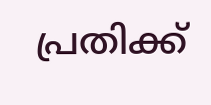പ്രതിക്ക്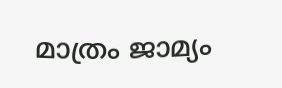മാത്രം ജാമ്യം